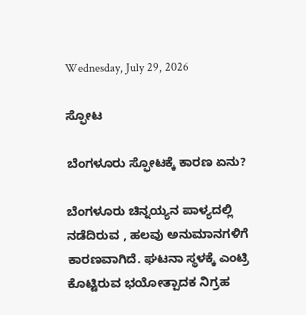Wednesday, July 29, 2026

ಸ್ಫೋಟ

ಬೆಂಗಳೂರು ಸ್ಫೋಟಕ್ಕೆ ಕಾರಣ ಏನು?

ಬೆಂಗಳೂರು ಚಿನ್ನಯ್ಯನ ಪಾಳ್ಯದಲ್ಲಿ ನಡೆದಿರುವ , ಹಲವು ಅನುಮಾನಗಳಿಗೆ ಕಾರಣವಾಗಿದೆ. ಘಟನಾ ಸ್ಥಳಕ್ಕೆ ಎಂಟ್ರಿ ಕೊಟ್ಟಿರುವ ಭಯೋತ್ಪಾದಕ ನಿಗ್ರಹ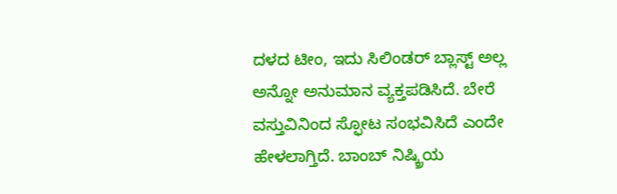ದಳದ ಟೀಂ, ಇದು ಸಿಲಿಂಡರ್‌ ಬ್ಲಾಸ್ಟ್‌ ಅಲ್ಲ ಅನ್ನೋ ಅನುಮಾನ ವ್ಯಕ್ತಪಡಿಸಿದೆ. ಬೇರೆ ವಸ್ತುವಿನಿಂದ ಸ್ಫೋಟ ಸಂಭವಿಸಿದೆ ಎಂದೇ ಹೇಳಲಾಗ್ತಿದೆ. ಬಾಂಬ್‌ ನಿಷ್ಕ್ರಿಯ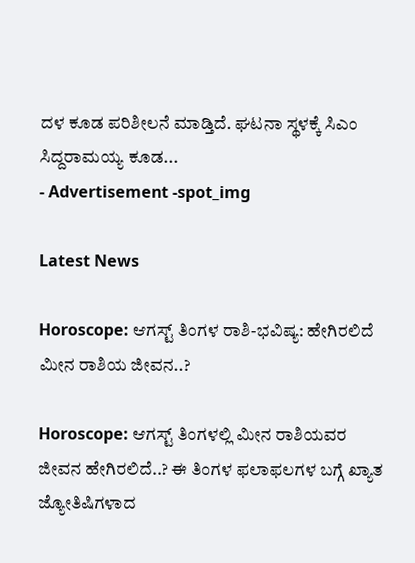ದಳ ಕೂಡ ಪರಿಶೀಲನೆ ಮಾಡ್ತಿದೆ. ಘಟನಾ ಸ್ಥಳಕ್ಕೆ ಸಿಎಂ ಸಿದ್ದರಾಮಯ್ಯ ಕೂಡ...
- Advertisement -spot_img

Latest News

Horoscope: ಆಗಸ್ಟ್ ತಿಂಗಳ ರಾಶಿ-ಭವಿಷ್ಯ: ಹೇಗಿರಲಿದೆ ಮೀನ ರಾಶಿಯ ಜೀವನ..?

Horoscope: ಆಗಸ್ಟ್ ತಿಂಗಳಲ್ಲಿ ಮೀನ ರಾಶಿಯವರ ಜೀವನ ಹೇಗಿರಲಿದೆ..? ಈ ತಿಂಗಳ ಫಲಾಫಲಗಳ ಬಗ್ಗೆ ಖ್ಯಾತ ಜ್ಯೋತಿಷಿಗಳಾದ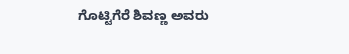ಗೊಟ್ಟಿಗೆರೆ ಶಿವಣ್ಣ ಅವರು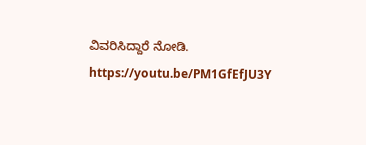ವಿವರಿಸಿದ್ದಾರೆ ನೋಡಿ. https://youtu.be/PM1GfEfJU3Y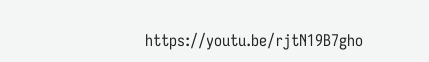https://youtu.be/rjtN19B7gho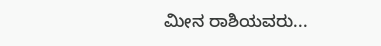ಮೀನ ರಾಶಿಯವರು...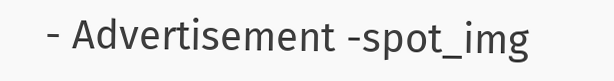- Advertisement -spot_img